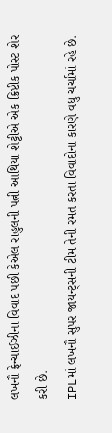લખનૌ ફ્રેન્ચાઈઝીના વિવાદ પછી કેએલ રાહુલની પત્ની આથિયા શેટ્ટીએ એક ક્રિપ્ટીક પોસ્ટ શેર કરી છે.
IPLમાં લખનૌ સુપર જાયન્ટ્સની ટીમ તેની રમત કરતા વિવાદોના કારણે વધુ ચર્ચામાં રહે છે.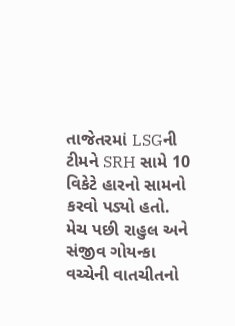તાજેતરમાં LSGની ટીમને SRH સામે 10 વિકેટે હારનો સામનો કરવો પડ્યો હતો.
મેચ પછી રાહુલ અને સંજીવ ગોયન્કા વચ્ચેની વાતચીતનો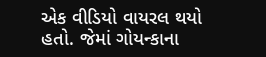એક વીડિયો વાયરલ થયો હતો. જેમાં ગોયન્કાના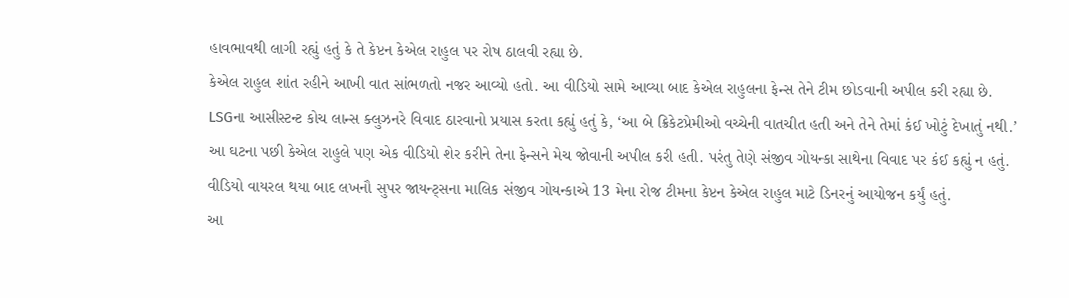હાવભાવથી લાગી રહ્યું હતું કે તે કેપ્ટન કેએલ રાહુલ પર રોષ ઠાલવી રહ્યા છે.
કેએલ રાહુલ શાંત રહીને આખી વાત સાંભળતો નજર આવ્યો હતો. આ વીડિયો સામે આવ્યા બાદ કેએલ રાહુલના ફેન્સ તેને ટીમ છોડવાની અપીલ કરી રહ્યા છે.
LSGના આસીસ્ટન્ટ કોચ લાન્સ ક્લુઝનરે વિવાદ ઠારવાનો પ્રયાસ કરતા કહ્યું હતું કે, ‘આ બે ક્રિકેટપ્રેમીઓ વચ્ચેની વાતચીત હતી અને તેને તેમાં કંઈ ખોટું દેખાતું નથી.’
આ ઘટના પછી કેએલ રાહુલે પણ એક વીડિયો શેર કરીને તેના ફેન્સને મેચ જોવાની અપીલ કરી હતી. પરંતુ તેણે સંજીવ ગોયન્કા સાથેના વિવાદ પર કંઈ કહ્યું ન હતું.
વીડિયો વાયરલ થયા બાદ લખનૌ સુપર જાયન્ટ્સના માલિક સંજીવ ગોયન્કાએ 13 મેના રોજ ટીમના કેપ્ટન કેએલ રાહુલ માટે ડિનરનું આયોજન કર્યું હતું.
આ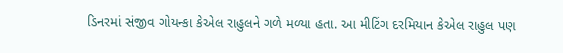ડિનરમાં સંજીવ ગોયન્કા કેએલ રાહુલને ગળે મળ્યા હતા. આ મીટિંગ દરમિયાન કેએલ રાહુલ પણ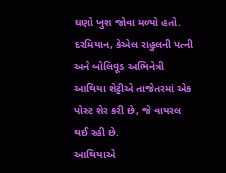ઘણો ખુશ જોવા મળ્યો હતો.
દરમિયાન, કેએલ રાહુલની પત્ની અને બોલિવૂડ અભિનેત્રી આથિયા શેટ્ટીએ તાજેતરમાં એક પોસ્ટ શેર કરી છે, જે વાયરલ થઈ રહી છે.
આથિયાએ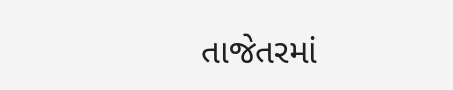તાજેતરમાં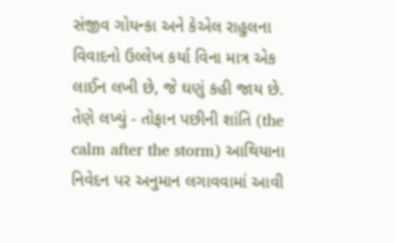સંજીવ ગોયન્કા અને કેએલ રાહુલના વિવાદનો ઉલ્લેખ કર્યા વિના માત્ર એક લાઈન લખી છે, જે ઘણું કહી જાય છે.
તેણે લખ્યું - તોફાન પછીની શાંતિ (the calm after the storm) આથિયાના નિવેદન પર અનુમાન લગાવવામાં આવી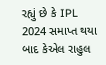રહ્યું છે કે IPL 2024 સમાપ્ત થયા બાદ કેએલ રાહુલ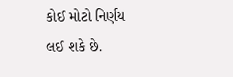કોઈ મોટો નિર્ણય લઈ શકે છે.